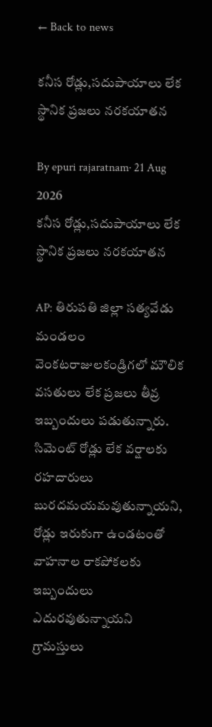← Back to news

కనీస రోడ్లు,సదుపాయాలు లేక స్థానిక ప్రజలు నరకయాతన

By epuri rajaratnam· 21 Aug 2026
కనీస రోడ్లు,సదుపాయాలు లేక స్థానిక ప్రజలు నరకయాతన

AP: తిరుపతి జిల్లా సత్యవేడు మండలం వెంకటరాజులకండ్రిగలో మౌలిక వసతులు లేక ప్రజలు తీవ్ర ఇబ్బందులు పడుతున్నారు. సిమెంట్‌ రోడ్లు లేక వర్షాలకు రహదారులు బురదమయమవుతున్నాయని, రోడ్లు ఇరుకుగా ఉండటంతో వాహనాల రాకపోకలకు ఇబ్బందులు ఎదురవుతున్నాయని గ్రామస్తులు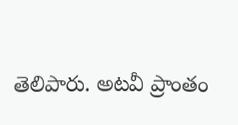తెలిపారు. అటవీ ప్రాంతం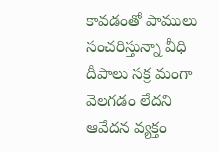కావడంతో పాములు సంచరిస్తున్నా వీధి దీపాలు సక్ర మంగా వెలగడం లేదని ఆవేదన వ్యక్తం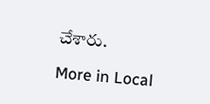చేశారు.

More in Local